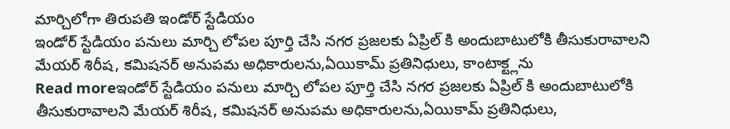మార్చిలోగా తిరుపతి ఇండోర్ స్టేడియం
ఇండోర్ స్టేడియం పనులు మార్చి లోపల పూర్తి చేసి నగర ప్రజలకు ఏప్రిల్ కి అందుబాటులోకి తీసుకురావాలని మేయర్ శిరీష, కమిషనర్ అనుపమ అధికారులను,ఏయికామ్ ప్రతినిధులు, కాంటాక్ట్లను
Read moreఇండోర్ స్టేడియం పనులు మార్చి లోపల పూర్తి చేసి నగర ప్రజలకు ఏప్రిల్ కి అందుబాటులోకి తీసుకురావాలని మేయర్ శిరీష, కమిషనర్ అనుపమ అధికారులను,ఏయికామ్ ప్రతినిధులు,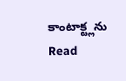కాంటాక్ట్లను
Read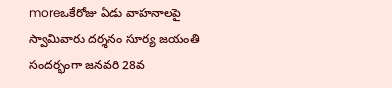moreఒకేరోజు ఏడు వాహనాలపై స్వామివారు దర్శనం సూర్య జయంతి సందర్భంగా జనవరి 28వ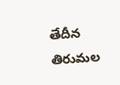తేదీన తిరుమల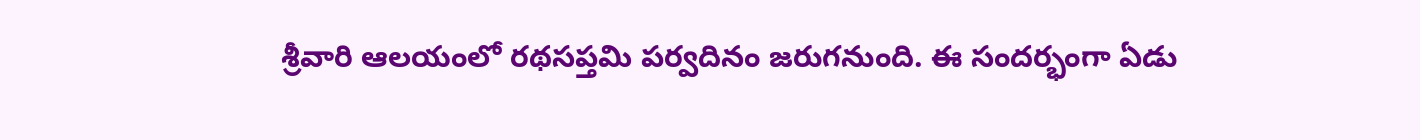శ్రీవారి ఆలయంలో రథసప్తమి పర్వదినం జరుగనుంది. ఈ సందర్భంగా ఏడు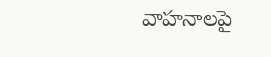వాహనాలపై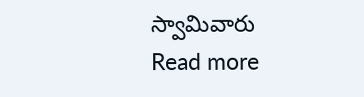స్వామివారు
Read more